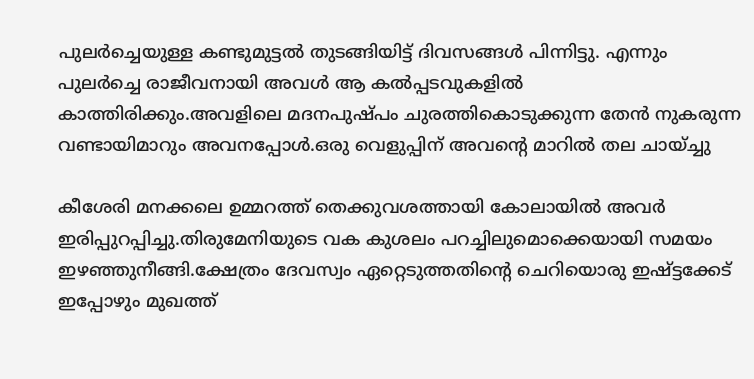പുലർച്ചെയുള്ള കണ്ടുമുട്ടൽ തുടങ്ങിയിട്ട് ദിവസങ്ങൾ പിന്നിട്ടു. എന്നും പുലർച്ചെ രാജീവനായി അവൾ ആ കൽപ്പടവുകളിൽ കാത്തിരിക്കും.അവളിലെ മദനപുഷ്പം ചുരത്തികൊടുക്കുന്ന തേൻ നുകരുന്ന വണ്ടായിമാറും അവനപ്പോൾ.ഒരു വെളുപ്പിന് അവന്റെ മാറിൽ തല ചായ്ച്ചു

കീശേരി മനക്കലെ ഉമ്മറത്ത് തെക്കുവശത്തായി കോലായിൽ അവർ ഇരിപ്പുറപ്പിച്ചു.തിരുമേനിയുടെ വക കുശലം പറച്ചിലുമൊക്കെയായി സമയം ഇഴഞ്ഞുനീങ്ങി.ക്ഷേത്രം ദേവസ്വം ഏറ്റെടുത്തതിന്റെ ചെറിയൊരു ഇഷ്ട്ടക്കേട്‌ ഇപ്പോഴും മുഖത്ത്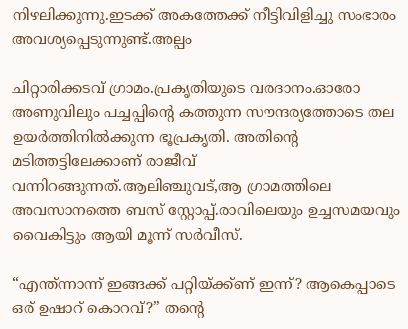നിഴലിക്കുന്നു.ഇടക്ക് അകത്തേക്ക് നീട്ടിവിളിച്ചു സംഭാരം അവശ്യപ്പെടുന്നുണ്ട്.അല്പം

ചിറ്റാരിക്കടവ് ഗ്രാമം.പ്രകൃതിയുടെ വരദാനം.ഓരോ അണുവിലും പച്ചപ്പിന്റെ കത്തുന്ന സൗന്ദര്യത്തോടെ തല ഉയർത്തിനിൽക്കുന്ന ഭൂപ്രകൃതി. അതിന്റെ മടിത്തട്ടിലേക്കാണ് രാജീവ് വന്നിറങ്ങുന്നത്.ആലിഞ്ചുവട്,ആ ഗ്രാമത്തിലെ അവസാനത്തെ ബസ് സ്റ്റോപ്പ്‌.രാവിലെയും ഉച്ചസമയവും വൈകിട്ടും ആയി മൂന്ന് സർവീസ്.

“എന്ത്ന്നാന്ന് ഇങ്ങക്ക് പറ്റിയ്ക്ക്ണ് ഇന്ന്? ആകെപ്പാടെ ഒര് ഉഷാറ് കൊറവ്?” തന്റെ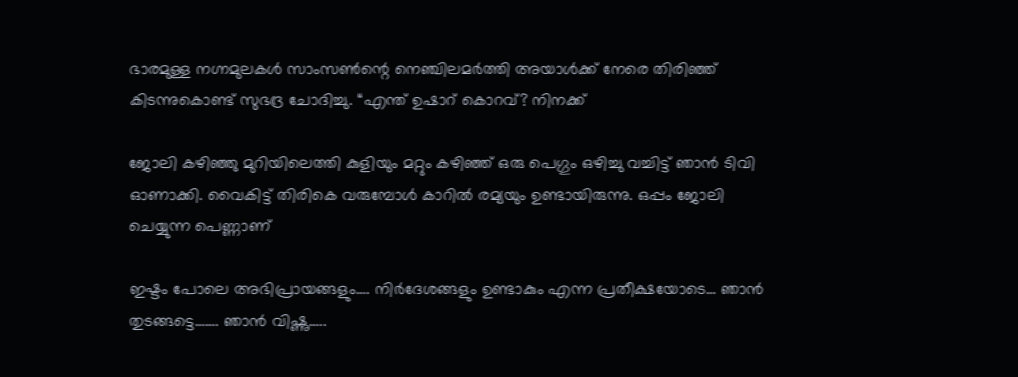ഭാരമുള്ള നഗ്നമുലകൾ സാംസൺന്റെ നെഞ്ചിലമർത്തി അയാൾക്ക് നേരെ തിരിഞ്ഞ് കിടന്നുകൊണ്ട് സുഭദ്ര ചോദിച്ചു. “എന്ത് ഉഷാറ് കൊറവ്? നിനക്ക്

ജോലി കഴിഞ്ഞു മുറിയിലെത്തി കുളിയും മറ്റും കഴിഞ്ഞ് ഒരു പെഗ്ഗും ഒഴിച്ചു വച്ചിട്ട് ഞാന്‍ ടിവി ഓണാക്കി. വൈകിട്ട് തിരികെ വരുമ്പോള്‍ കാറില്‍ രമ്യയും ഉണ്ടായിരുന്നു. ഒപ്പം ജോലി ചെയ്യുന്ന പെണ്ണാണ്‌

ഇഷ്ടം പോലെ അഭിപ്രായങ്ങളും…. നിർദേശങ്ങളും ഉണ്ടാകും എന്ന പ്രതീക്ഷയോടെ… ഞാൻ തുടങ്ങട്ടെ……. ഞാൻ വിഷ്ണു…..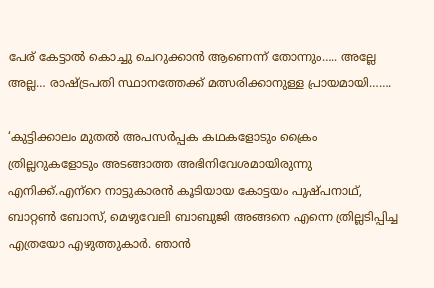പേര് കേട്ടാൽ കൊച്ചു ചെറുക്കാൻ ആണെന്ന് തോന്നും….. അല്ലേ അല്ല… രാഷ്ട്രപതി സ്ഥാനത്തേക്ക് മത്സരിക്കാനുള്ള പ്രായമായി…….

‘കുട്ടിക്കാലം മുതൽ അപസർപ്പക കഥകളോടും ക്രൈം ത്രില്ലറുകളോടും അടങ്ങാത്ത അഭിനിവേശമായിരുന്നു എനിക്ക്.എന്‌റെ നാട്ടുകാരൻ കൂടിയായ കോട്ടയം പുഷ്പനാഥ്, ബാറ്റൺ ബോസ്, മെഴുവേലി ബാബുജി അങ്ങനെ എന്നെ ത്രില്ലടിപ്പിച്ച എത്രയോ എഴുത്തുകാർ. ഞാൻ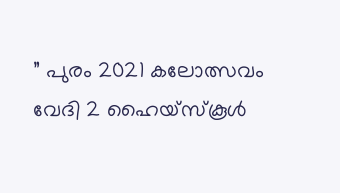” പുരം 2021 കലോത്സവം വേദി 2 ഹൈയ്‌സ്കൂൾ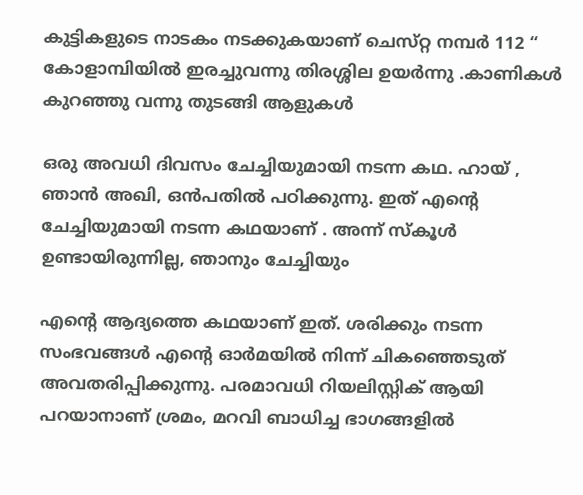കുട്ടികളുടെ നാടകം നടക്കുകയാണ് ചെസ്‌റ്റ നമ്പർ 112 “ കോളാമ്പിയിൽ ഇരച്ചുവന്നു തിരശ്ശില ഉയർന്നു .കാണികൾ കുറഞ്ഞു വന്നു തുടങ്ങി ആളുകൾ

ഒരു അവധി ദിവസം ചേച്ചിയുമായി നടന്ന കഥ. ഹായ് , ഞാൻ അഖി, ഒൻപതിൽ പഠിക്കുന്നു. ഇത് എന്റെ ചേച്ചിയുമായി നടന്ന കഥയാണ് . അന്ന് സ്കൂൾ ഉണ്ടായിരുന്നില്ല, ഞാനും ചേച്ചിയും

എന്റെ ആദ്യത്തെ കഥയാണ് ഇത്. ശരിക്കും നടന്ന സംഭവങ്ങൾ എന്റെ ഓർമയിൽ നിന്ന് ചികഞ്ഞെടുത് അവതരിപ്പിക്കുന്നു. പരമാവധി റിയലിസ്റ്റിക് ആയി പറയാനാണ് ശ്രമം, മറവി ബാധിച്ച ഭാഗങ്ങളിൽ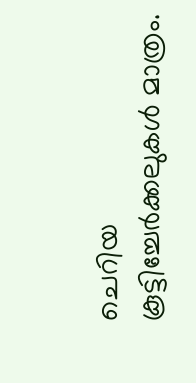ചെറിയ കൂട്ടിച്ചേർക്കലുകൾ മാത്രം.